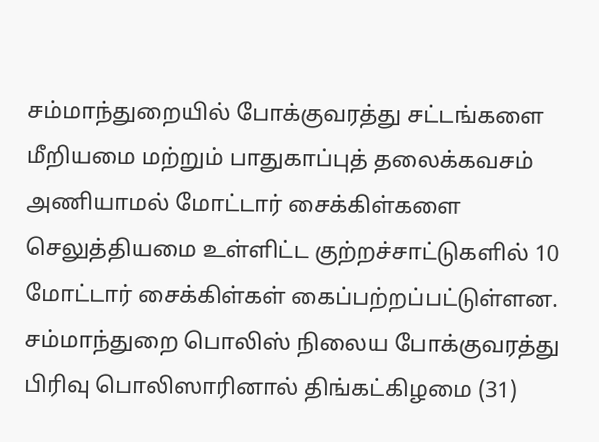சம்மாந்துறையில் போக்குவரத்து சட்டங்களை மீறியமை மற்றும் பாதுகாப்புத் தலைக்கவசம் அணியாமல் மோட்டார் சைக்கிள்களை செலுத்தியமை உள்ளிட்ட குற்றச்சாட்டுகளில் 10 மோட்டார் சைக்கிள்கள் கைப்பற்றப்பட்டுள்ளன.
சம்மாந்துறை பொலிஸ் நிலைய போக்குவரத்து பிரிவு பொலிஸாரினால் திங்கட்கிழமை (31)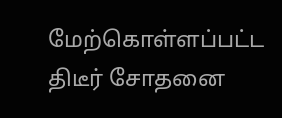மேற்கொள்ளப்பட்ட திடீர் சோதனை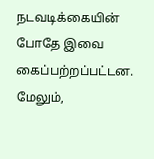நடவடிக்கையின் போதே இவை கைப்பற்றப்பட்டன.
மேலும்,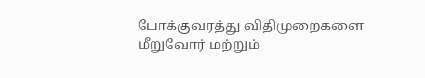போக்குவரத்து விதிமுறைகளை மீறுவோர் மற்றும்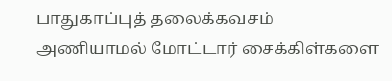பாதுகாப்புத் தலைக்கவசம் அணியாமல் மோட்டார் சைக்கிள்களை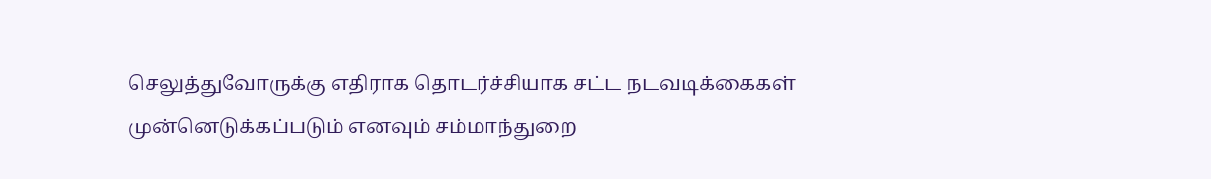செலுத்துவோருக்கு எதிராக தொடர்ச்சியாக சட்ட நடவடிக்கைகள் முன்னெடுக்கப்படும் எனவும் சம்மாந்துறை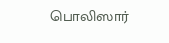பொலிஸார்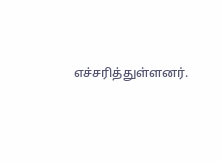எச்சரித்துள்ளனர்.